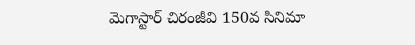మెగాస్టార్ చిరంజీవి 150వ సినిమా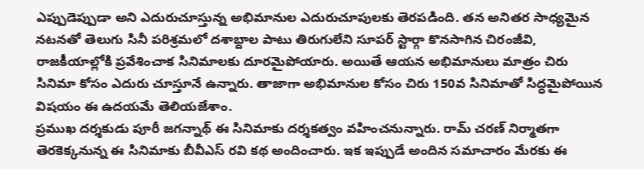ఎప్పుడెప్పుడా అని ఎదురుచూస్తున్న అభిమానుల ఎదురుచూపులకు తెరపడింది. తన అనితర సాధ్యమైన నటనతో తెలుగు సినీ పరిశ్రమలో దశాబ్దాల పాటు తిరుగులేని సూపర్ స్టార్గా కొనసాగిన చిరంజీవి, రాజకీయాల్లోకి ప్రవేశించాక సినిమాలకు దూరమైపోయారు. అయితే ఆయన అభిమానులు మాత్రం చిరు సినిమా కోసం ఎదురు చూస్తూనే ఉన్నారు. తాజాగా అభిమానుల కోసం చిరు 150వ సినిమాతో సిద్ధమైపోయిన విషయం ఈ ఉదయమే తెలియజేశాం.
ప్రముఖ దర్శకుడు పూరీ జగన్నాథ్ ఈ సినిమాకు దర్శకత్వం వహించనున్నారు. రామ్ చరణ్ నిర్మాతగా తెరకెక్కనున్న ఈ సినిమాకు బీవీఎస్ రవి కథ అందించారు. ఇక ఇప్పుడే అందిన సమాచారం మేరకు ఈ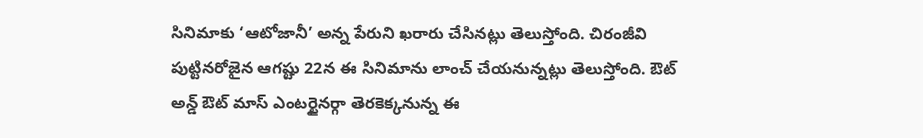సినిమాకు ‘ఆటోజానీ’ అన్న పేరుని ఖరారు చేసినట్లు తెలుస్తోంది. చిరంజీవి పుట్టినరోజైన ఆగష్టు 22న ఈ సినిమాను లాంచ్ చేయనున్నట్లు తెలుస్తోంది. ఔట్ అన్డ్ ఔట్ మాస్ ఎంటర్టైనర్గా తెరకెక్కనున్న ఈ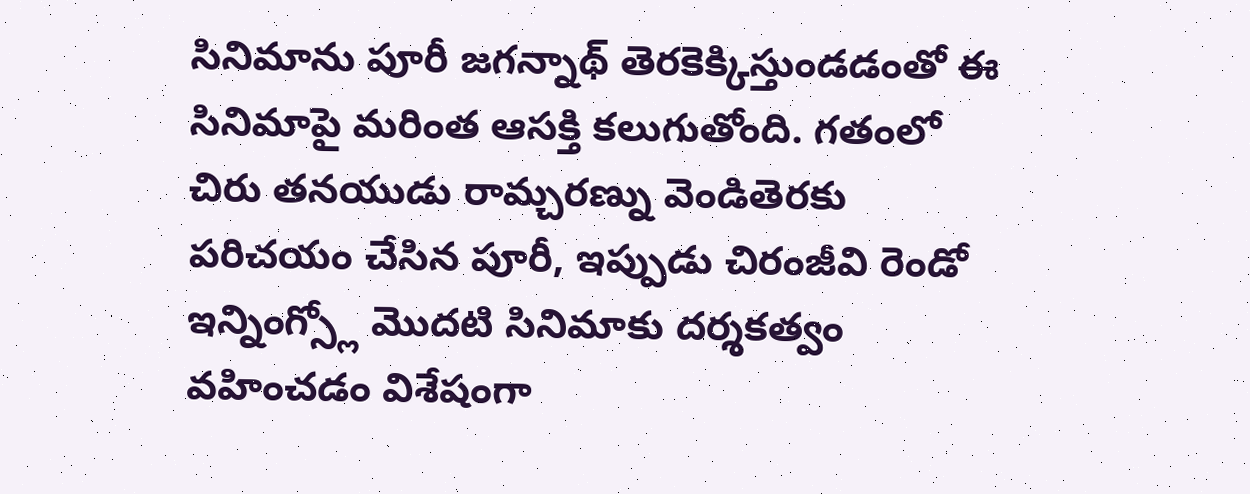సినిమాను పూరీ జగన్నాథ్ తెరకెక్కిస్తుండడంతో ఈ సినిమాపై మరింత ఆసక్తి కలుగుతోంది. గతంలో చిరు తనయుడు రామ్చరణ్ను వెండితెరకు పరిచయం చేసిన పూరీ, ఇప్పుడు చిరంజీవి రెండో ఇన్నింగ్స్లో మొదటి సినిమాకు దర్శకత్వం వహించడం విశేషంగా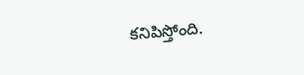కనిపిస్తోంది.